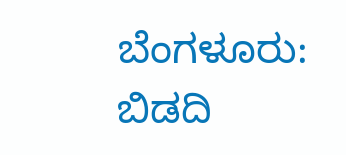ಬೆಂಗಳೂರು: ಬಿಡದಿ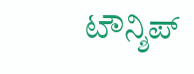ಟೌನ್ಶಿಪ್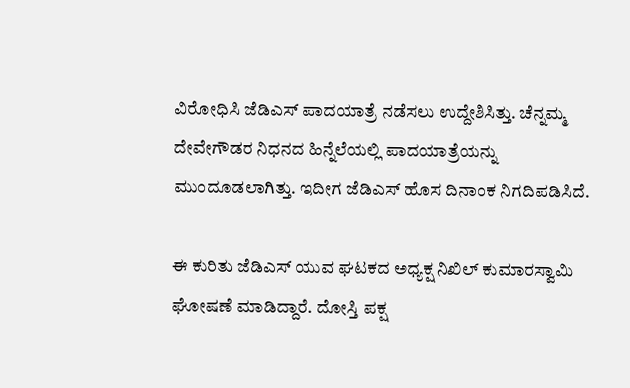ವಿರೋಧಿಸಿ ಜೆಡಿಎಸ್ ಪಾದಯಾತ್ರೆ ನಡೆಸಲು ಉದ್ದೇಶಿಸಿತ್ತು. ಚೆನ್ನಮ್ಮ ದೇವೇಗೌಡರ ನಿಧನದ ಹಿನ್ನೆಲೆಯಲ್ಲಿ ಪಾದಯಾತ್ರೆಯನ್ನು ಮುಂದೂಡಲಾಗಿತ್ತು. ಇದೀಗ ಜೆಡಿಎಸ್ ಹೊಸ ದಿನಾಂಕ ನಿಗದಿಪಡಿಸಿದೆ.

ಈ ಕುರಿತು ಜೆಡಿಎಸ್ ಯುವ ಘಟಕದ ಅಧ್ಯಕ್ಷ ನಿಖಿಲ್ ಕುಮಾರಸ್ವಾಮಿ ಘೋಷಣೆ ಮಾಡಿದ್ದಾರೆ. ದೋಸ್ತಿ ಪಕ್ಷ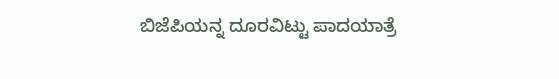ಬಿಜೆಪಿಯನ್ನ ದೂರವಿಟ್ಟು ಪಾದಯಾತ್ರೆ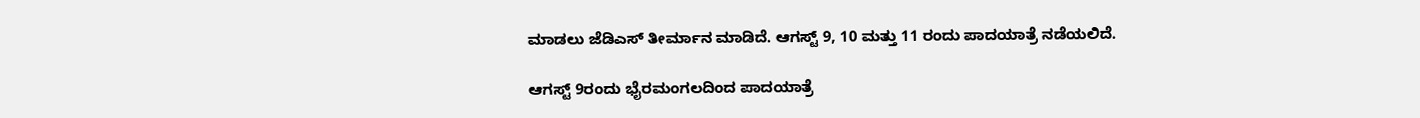ಮಾಡಲು ಜೆಡಿಎಸ್ ತೀರ್ಮಾನ ಮಾಡಿದೆ. ಆಗಸ್ಟ್ 9, 10 ಮತ್ತು 11 ರಂದು ಪಾದಯಾತ್ರೆ ನಡೆಯಲಿದೆ.

ಆಗಸ್ಟ್ 9ರಂದು ಭೈರಮಂಗಲದಿಂದ ಪಾದಯಾತ್ರೆ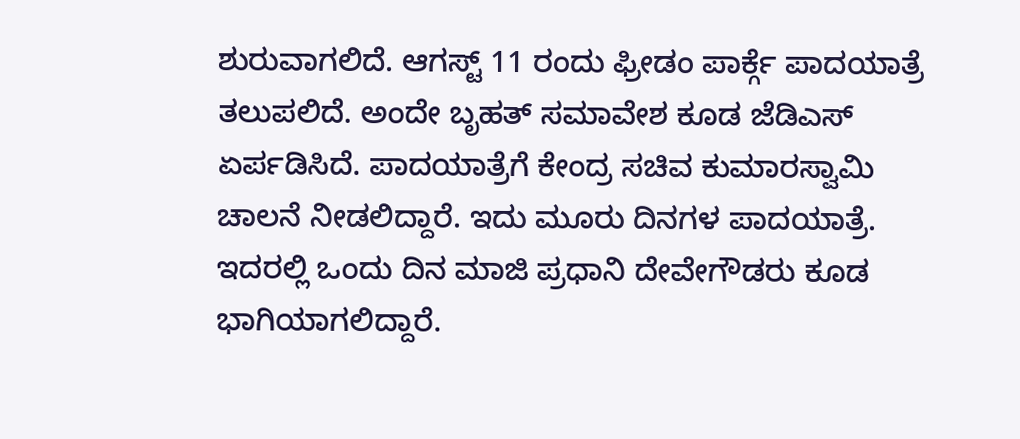ಶುರುವಾಗಲಿದೆ. ಆಗಸ್ಟ್ 11 ರಂದು ಫ್ರೀಡಂ ಪಾರ್ಕ್ಗೆ ಪಾದಯಾತ್ರೆ ತಲುಪಲಿದೆ. ಅಂದೇ ಬೃಹತ್ ಸಮಾವೇಶ ಕೂಡ ಜೆಡಿಎಸ್ ಏರ್ಪಡಿಸಿದೆ. ಪಾದಯಾತ್ರೆಗೆ ಕೇಂದ್ರ ಸಚಿವ ಕುಮಾರಸ್ವಾಮಿ ಚಾಲನೆ ನೀಡಲಿದ್ದಾರೆ. ಇದು ಮೂರು ದಿನಗಳ ಪಾದಯಾತ್ರೆ. ಇದರಲ್ಲಿ ಒಂದು ದಿನ ಮಾಜಿ ಪ್ರಧಾನಿ ದೇವೇಗೌಡರು ಕೂಡ ಭಾಗಿಯಾಗಲಿದ್ದಾರೆ.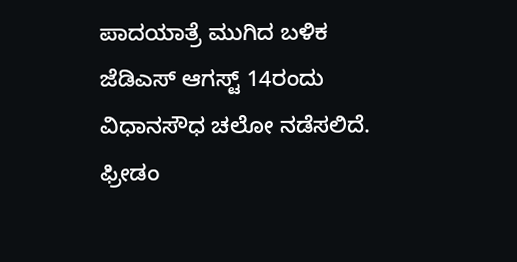ಪಾದಯಾತ್ರೆ ಮುಗಿದ ಬಳಿಕ ಜೆಡಿಎಸ್ ಆಗಸ್ಟ್ 14ರಂದು ವಿಧಾನಸೌಧ ಚಲೋ ನಡೆಸಲಿದೆ. ಫ್ರೀಡಂ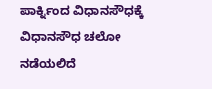ಪಾರ್ಕ್ನಿಂದ ವಿಧಾನಸೌಧಕ್ಕೆ ವಿಧಾನಸೌಧ ಚಲೋ ನಡೆಯಲಿದೆ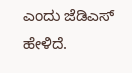ಎಂದು ಜೆಡಿಎಸ್ ಹೇಳಿದೆ.